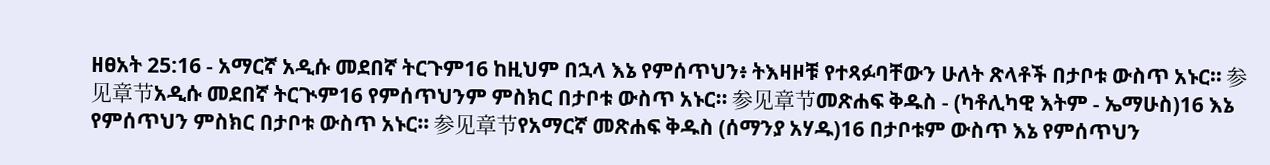ዘፀአት 25:16 - አማርኛ አዲሱ መደበኛ ትርጉም16 ከዚህም በኋላ እኔ የምሰጥህን፥ ትእዛዞቹ የተጻፉባቸውን ሁለት ጽላቶች በታቦቱ ውስጥ አኑር። 参见章节አዲሱ መደበኛ ትርጒም16 የምሰጥህንም ምስክር በታቦቱ ውስጥ አኑር። 参见章节መጽሐፍ ቅዱስ - (ካቶሊካዊ እትም - ኤማሁስ)16 እኔ የምሰጥህን ምስክር በታቦቱ ውስጥ አኑር። 参见章节የአማርኛ መጽሐፍ ቅዱስ (ሰማንያ አሃዱ)16 በታቦቱም ውስጥ እኔ የምሰጥህን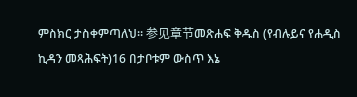ምስክር ታስቀምጣለህ። 参见章节መጽሐፍ ቅዱስ (የብሉይና የሐዲስ ኪዳን መጻሕፍት)16 በታቦቱም ውስጥ እኔ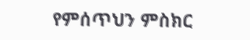የምሰጥህን ምስክር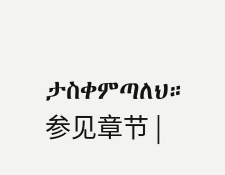ታስቀምጣለህ። 参见章节 |